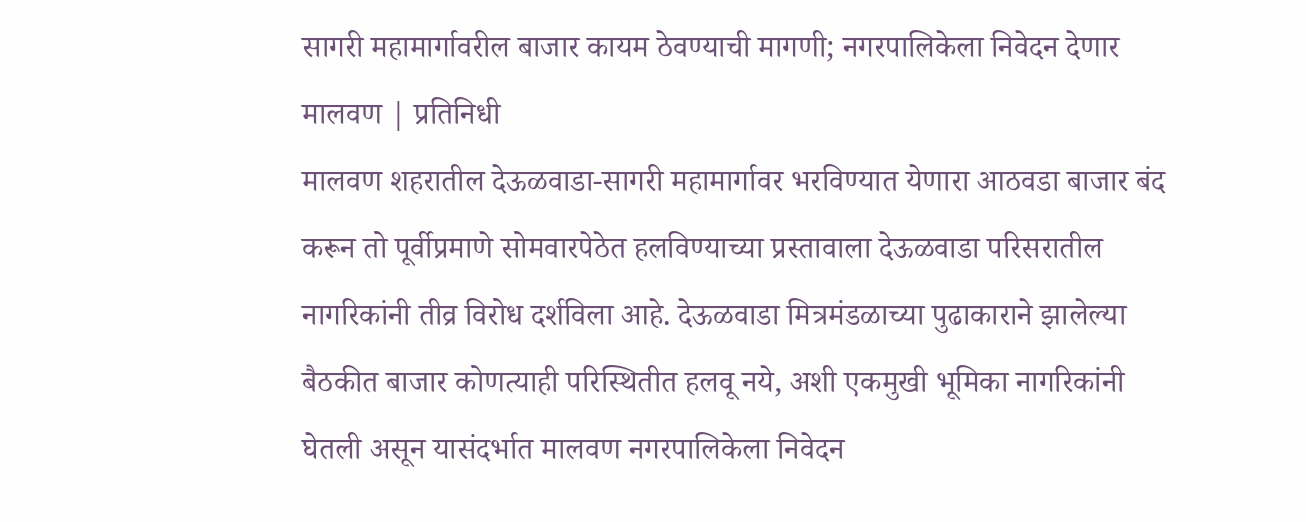सागरी महामार्गावरील बाजार कायम ठेवण्याची मागणी; नगरपालिकेला निवेदन देणार
मालवण | प्रतिनिधी
मालवण शहरातील देऊळवाडा-सागरी महामार्गावर भरविण्यात येणारा आठवडा बाजार बंद करून तो पूर्वीप्रमाणे सोमवारपेठेत हलविण्याच्या प्रस्तावाला देऊळवाडा परिसरातील नागरिकांनी तीव्र विरोध दर्शविला आहे. देऊळवाडा मित्रमंडळाच्या पुढाकाराने झालेल्या बैठकीत बाजार कोणत्याही परिस्थितीत हलवू नये, अशी एकमुखी भूमिका नागरिकांनी घेतली असून यासंदर्भात मालवण नगरपालिकेला निवेदन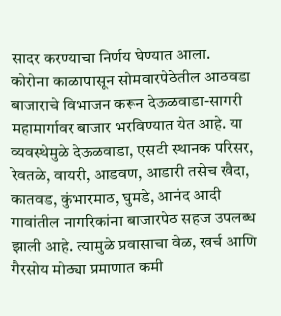सादर करण्याचा निर्णय घेण्यात आला.
कोरोना काळापासून सोमवारपेठेतील आठवडा बाजाराचे विभाजन करून देऊळवाडा-सागरी महामार्गावर बाजार भरविण्यात येत आहे. या व्यवस्थेमुळे देऊळवाडा, एसटी स्थानक परिसर, रेवतळे, वायरी, आडवण, आडारी तसेच खैदा, कातवड, कुंभारमाठ, घुमडे, आनंद आदी गावांतील नागरिकांना बाजारपेठ सहज उपलब्ध झाली आहे. त्यामुळे प्रवासाचा वेळ, खर्च आणि गैरसोय मोठ्या प्रमाणात कमी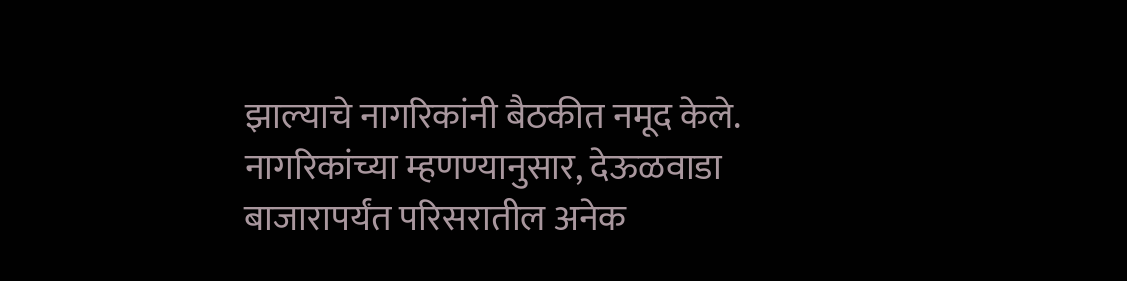झाल्याचे नागरिकांनी बैठकीत नमूद केले.
नागरिकांच्या म्हणण्यानुसार, देऊळवाडा बाजारापर्यंत परिसरातील अनेक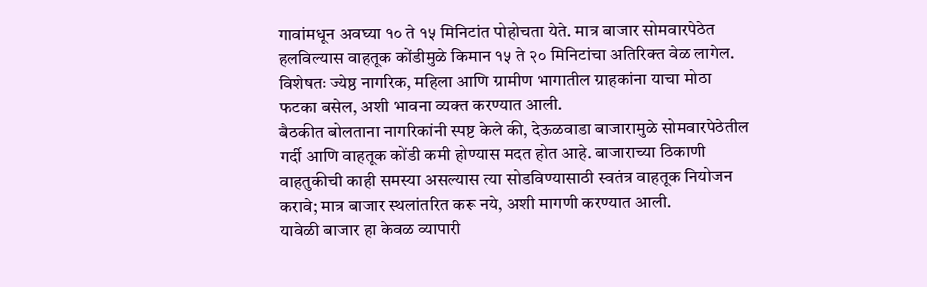गावांमधून अवघ्या १० ते १५ मिनिटांत पोहोचता येते. मात्र बाजार सोमवारपेठेत हलविल्यास वाहतूक कोंडीमुळे किमान १५ ते २० मिनिटांचा अतिरिक्त वेळ लागेल. विशेषतः ज्येष्ठ नागरिक, महिला आणि ग्रामीण भागातील ग्राहकांना याचा मोठा फटका बसेल, अशी भावना व्यक्त करण्यात आली.
बैठकीत बोलताना नागरिकांनी स्पष्ट केले की, देऊळवाडा बाजारामुळे सोमवारपेठेतील गर्दी आणि वाहतूक कोंडी कमी होण्यास मदत होत आहे. बाजाराच्या ठिकाणी वाहतुकीची काही समस्या असल्यास त्या सोडविण्यासाठी स्वतंत्र वाहतूक नियोजन करावे; मात्र बाजार स्थलांतरित करू नये, अशी मागणी करण्यात आली.
यावेळी बाजार हा केवळ व्यापारी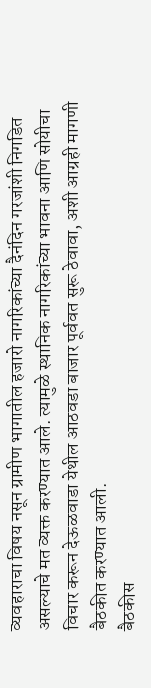व्यवहाराचा विषय नसून ग्रामीण भागातील हजारो नागरिकांच्या दैनंदिन गरजांशी निगडित असल्याचे मत व्यक्त करण्यात आले. त्यामुळे स्थानिक नागरिकांच्या भावना आणि सोयीचा विचार करून देऊळवाडा येथील आठवडा बाजार पूर्ववत सुरू ठेवावा, अशी आग्रही मागणी बैठकीत करण्यात आली.
बैठकीस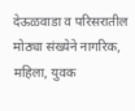देऊळवाडा व परिसरातील मोठ्या संख्येने नागरिक, महिला, युवक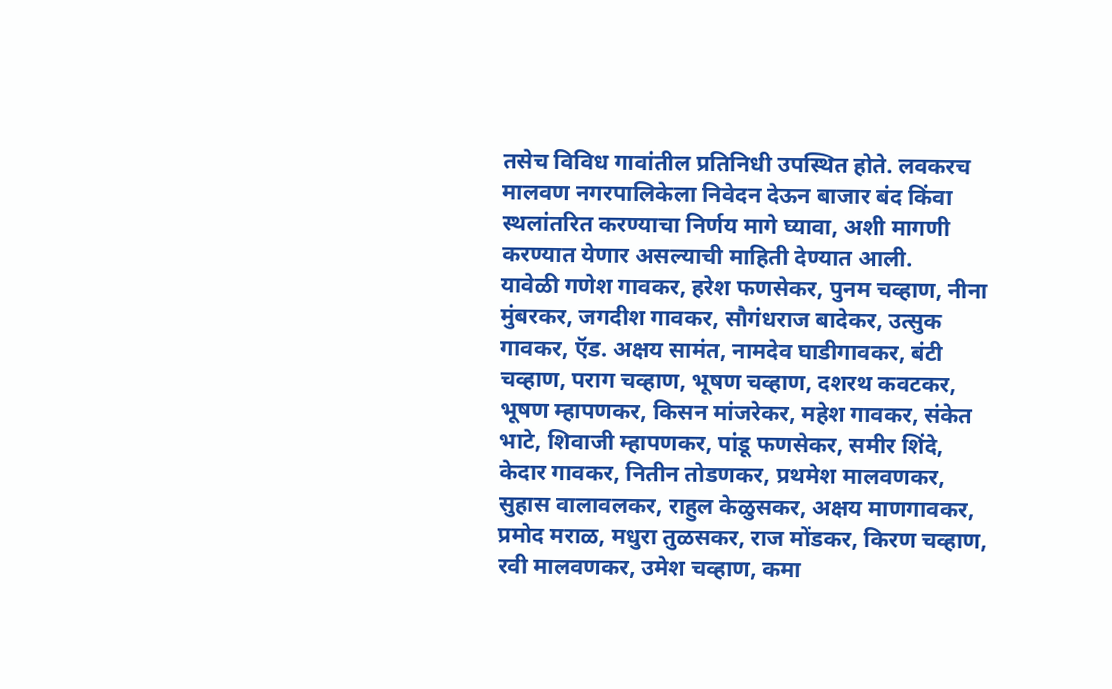तसेच विविध गावांतील प्रतिनिधी उपस्थित होते. लवकरच मालवण नगरपालिकेला निवेदन देऊन बाजार बंद किंवा स्थलांतरित करण्याचा निर्णय मागे घ्यावा, अशी मागणी करण्यात येणार असल्याची माहिती देण्यात आली.
यावेळी गणेश गावकर, हरेश फणसेकर, पुनम चव्हाण, नीना मुंबरकर, जगदीश गावकर, सौगंधराज बादेकर, उत्सुक गावकर, ऍड. अक्षय सामंत, नामदेव घाडीगावकर, बंटी चव्हाण, पराग चव्हाण, भूषण चव्हाण, दशरथ कवटकर, भूषण म्हापणकर, किसन मांजरेकर, महेश गावकर, संकेत भाटे, शिवाजी म्हापणकर, पांडू फणसेकर, समीर शिंदे, केदार गावकर, नितीन तोडणकर, प्रथमेश मालवणकर, सुहास वालावलकर, राहुल केळुसकर, अक्षय माणगावकर, प्रमोद मराळ, मधुरा तुळसकर, राज मोंडकर, किरण चव्हाण, रवी मालवणकर, उमेश चव्हाण, कमा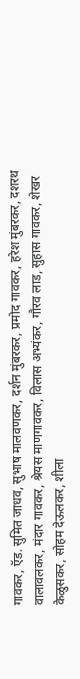गावकर, ऍड. सुमित जाधव, सुभाष मालवणकर, दर्शन मुंबरकर, प्रमोद गावकर, हरेश मुंबरकर, दशरथ वालावलकर, मंदार गावकर, श्रेयस माणगावकर, विलास अभ्यंकर, गौरव लाड, सुहास गावकर, शेखर केळुसकर, सोहम देऊलकर, शीला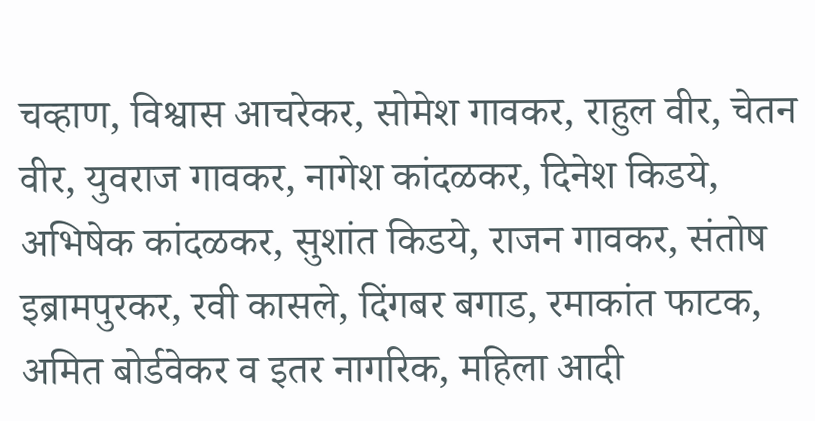चव्हाण, विश्वास आचरेकर, सोमेश गावकर, राहुल वीर, चेतन वीर, युवराज गावकर, नागेश कांदळकर, दिनेश किडये, अभिषेक कांदळकर, सुशांत किडये, राजन गावकर, संतोष इब्रामपुरकर, रवी कासले, दिंगबर बगाड, रमाकांत फाटक, अमित बोर्डवेकर व इतर नागरिक, महिला आदी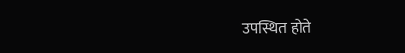उपस्थित होते